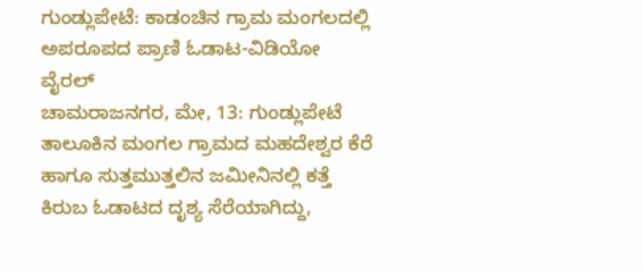ಗುಂಡ್ಲುಪೇಟೆ: ಕಾಡಂಚಿನ ಗ್ರಾಮ ಮಂಗಲದಲ್ಲಿ ಅಪರೂಪದ ಪ್ರಾಣಿ ಓಡಾಟ-ವಿಡಿಯೋ ವೈರಲ್
ಚಾಮರಾಜನಗರ, ಮೇ, 13: ಗುಂಡ್ಲುಪೇಟೆ ತಾಲೂಕಿನ ಮಂಗಲ ಗ್ರಾಮದ ಮಹದೇಶ್ವರ ಕೆರೆ ಹಾಗೂ ಸುತ್ತಮುತ್ತಲಿನ ಜಮೀನಿನಲ್ಲಿ ಕತ್ತೆ ಕಿರುಬ ಓಡಾಟದ ದೃಶ್ಯ ಸೆರೆಯಾಗಿದ್ದು,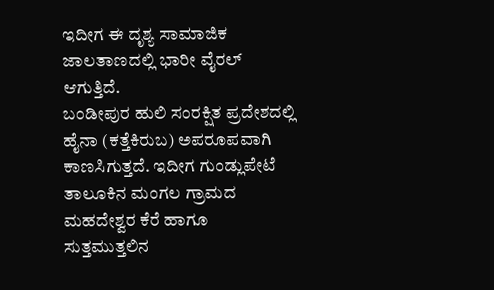ಇದೀಗ ಈ ದೃಶ್ಯ ಸಾಮಾಜಿಕ ಜಾಲತಾಣದಲ್ಲಿ ಭಾರೀ ವೈರಲ್ ಆಗುತ್ತಿದೆ.
ಬಂಡೀಪುರ ಹುಲಿ ಸಂರಕ್ಷಿತ ಪ್ರದೇಶದಲ್ಲಿ ಹೈನಾ (ಕತ್ತೆಕಿರುಬ) ಅಪರೂಪವಾಗಿ ಕಾಣಸಿಗುತ್ತದೆ. ಇದೀಗ ಗುಂಡ್ಲುಪೇಟೆ ತಾಲೂಕಿನ ಮಂಗಲ ಗ್ರಾಮದ ಮಹದೇಶ್ವರ ಕೆರೆ ಹಾಗೂ ಸುತ್ತಮುತ್ತಲಿನ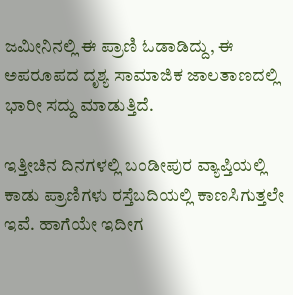ಜಮೀನಿನಲ್ಲಿ ಈ ಪ್ರಾಣಿ ಓಡಾಡಿದ್ದು, ಈ ಅಪರೂಪದ ದೃಶ್ಯ ಸಾಮಾಜಿಕ ಜಾಲತಾಣದಲ್ಲಿ ಭಾರೀ ಸದ್ದು ಮಾಡುತ್ತಿದೆ.

ಇತ್ತೀಚಿನ ದಿನಗಳಲ್ಲಿ ಬಂಡೀಪುರ ವ್ಯಾಪ್ತಿಯಲ್ಲಿ ಕಾಡು ಪ್ರಾಣಿಗಳು ರಸ್ತೆಬದಿಯಲ್ಲಿ ಕಾಣಸಿಗುತ್ತಲೇ ಇವೆ. ಹಾಗೆಯೇ ಇದೀಗ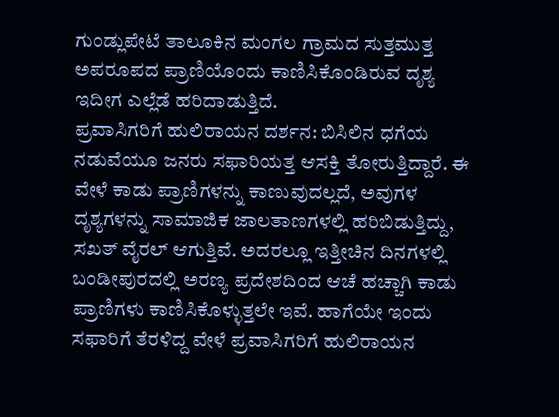ಗುಂಡ್ಲುಪೇಟೆ ತಾಲೂಕಿನ ಮಂಗಲ ಗ್ರಾಮದ ಸುತ್ತಮುತ್ತ ಅಪರೂಪದ ಪ್ರಾಣಿಯೊಂದು ಕಾಣಿಸಿಕೊಂಡಿರುವ ದೃಶ್ಯ ಇದೀಗ ಎಲ್ಲೆಡೆ ಹರಿದಾಡುತ್ತಿದೆ.
ಪ್ರವಾಸಿಗರಿಗೆ ಹುಲಿರಾಯನ ದರ್ಶನ: ಬಿಸಿಲಿನ ಧಗೆಯ ನಡುವೆಯೂ ಜನರು ಸಫಾರಿಯತ್ತ ಆಸಕ್ತಿ ತೋರುತ್ತಿದ್ದಾರೆ. ಈ ವೇಳೆ ಕಾಡು ಪ್ರಾಣಿಗಳನ್ನು ಕಾಣುವುದಲ್ಲದೆ, ಅವುಗಳ ದೃಶ್ಯಗಳನ್ನು ಸಾಮಾಜಿಕ ಜಾಲತಾಣಗಳಲ್ಲಿ ಹರಿಬಿಡುತ್ತಿದ್ದು, ಸಖತ್ ವೈರಲ್ ಆಗುತ್ತಿವೆ. ಅದರಲ್ಲೂ ಇತ್ತೀಚಿನ ದಿನಗಳಲ್ಲಿ ಬಂಡೀಪುರದಲ್ಲಿ ಅರಣ್ಯ ಪ್ರದೇಶದಿಂದ ಆಚೆ ಹಚ್ಚಾಗಿ ಕಾಡು ಪ್ರಾಣಿಗಳು ಕಾಣಿಸಿಕೊಳ್ಳುತ್ತಲೇ ಇವೆ. ಹಾಗೆಯೇ ಇಂದು ಸಫಾರಿಗೆ ತೆರಳಿದ್ದ ವೇಳೆ ಪ್ರವಾಸಿಗರಿಗೆ ಹುಲಿರಾಯನ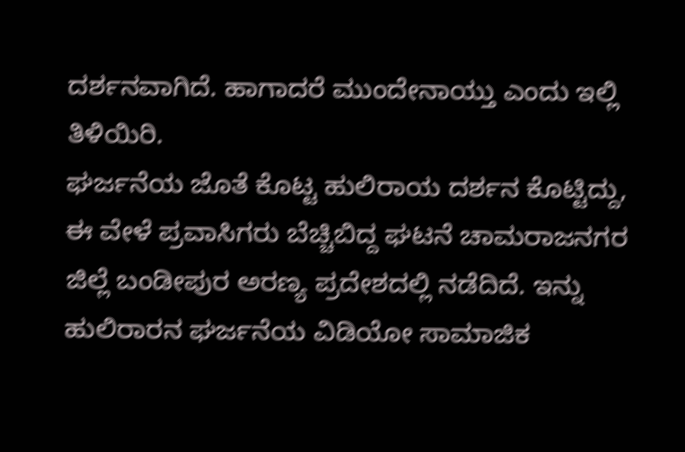ದರ್ಶನವಾಗಿದೆ. ಹಾಗಾದರೆ ಮುಂದೇನಾಯ್ತು ಎಂದು ಇಲ್ಲಿ ತಿಳಿಯಿರಿ.
ಘರ್ಜನೆಯ ಜೊತೆ ಕೊಟ್ಟ ಹುಲಿರಾಯ ದರ್ಶನ ಕೊಟ್ಟಿದ್ದು, ಈ ವೇಳೆ ಪ್ರವಾಸಿಗರು ಬೆಚ್ಚಿಬಿದ್ದ ಘಟನೆ ಚಾಮರಾಜನಗರ ಜಿಲ್ಲೆ ಬಂಡೀಪುರ ಅರಣ್ಯ ಪ್ರದೇಶದಲ್ಲಿ ನಡೆದಿದೆ. ಇನ್ನು ಹುಲಿರಾರನ ಘರ್ಜನೆಯ ವಿಡಿಯೋ ಸಾಮಾಜಿಕ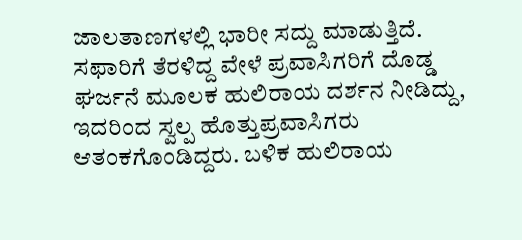ಜಾಲತಾಣಗಳಲ್ಲಿ ಭಾರೀ ಸದ್ದು ಮಾಡುತ್ತಿದೆ.
ಸಫಾರಿಗೆ ತೆರಳಿದ್ದ ವೇಳೆ ಪ್ರವಾಸಿಗರಿಗೆ ದೊಡ್ಡ ಘರ್ಜನೆ ಮೂಲಕ ಹುಲಿರಾಯ ದರ್ಶನ ನೀಡಿದ್ದು, ಇದರಿಂದ ಸ್ವಲ್ಪ ಹೊತ್ತುಪ್ರವಾಸಿಗರು ಆತಂಕಗೊಂಡಿದ್ದರು. ಬಳಿಕ ಹುಲಿರಾಯ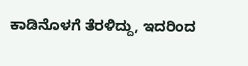ಕಾಡಿನೊಳಗೆ ತೆರಳಿದ್ದು, ಇದರಿಂದ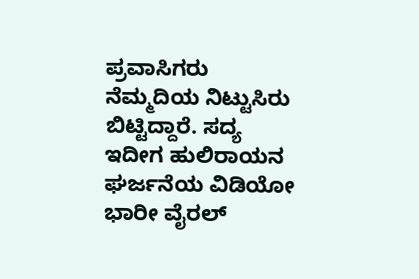ಪ್ರವಾಸಿಗರು ನೆಮ್ಮದಿಯ ನಿಟ್ಟುಸಿರು ಬಿಟ್ಟಿದ್ದಾರೆ. ಸದ್ಯ ಇದೀಗ ಹುಲಿರಾಯನ ಘರ್ಜನೆಯ ವಿಡಿಯೋ ಭಾರೀ ವೈರಲ್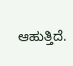ಆಹುತ್ತಿದೆ.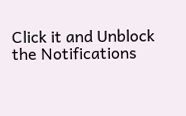Click it and Unblock the Notifications